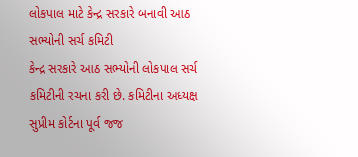લોકપાલ માટે કેન્દ્ર સરકારે બનાવી આઠ સભ્યોની સર્ચ કમિટી
કેન્દ્ર સરકારે આઠ સભ્યોની લોકપાલ સર્ચ કમિટીની રચના કરી છે. કમિટીના અધ્યક્ષ સુપ્રીમ કોર્ટના પૂર્વ જજ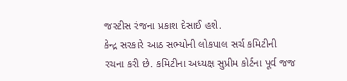જસ્ટીસ રંજના પ્રકાશ દેસાઈ હશે.
કેન્દ્ર સરકારે આઠ સભ્યોની લોકપાલ સર્ચ કમિટીની રચના કરી છે. કમિટીના અધ્યક્ષ સુપ્રીમ કોર્ટના પૂર્વ જજ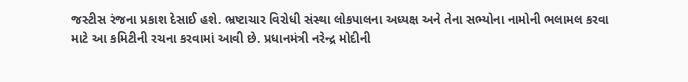જસ્ટીસ રંજના પ્રકાશ દેસાઈ હશે. ભ્રષ્ટાચાર વિરોધી સંસ્થા લોકપાલના અધ્યક્ષ અને તેના સભ્યોના નામોની ભલામલ કરવા માટે આ કમિટીની રચના કરવામાં આવી છે. પ્રધાનમંત્રી નરેન્દ્ર મોદીની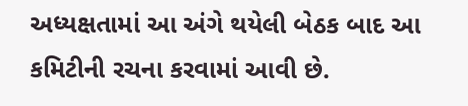અધ્યક્ષતામાં આ અંગે થયેલી બેઠક બાદ આ કમિટીની રચના કરવામાં આવી છે.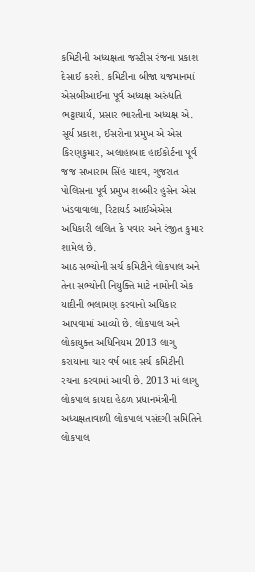કમિટીની અધ્યક્ષતા જસ્ટીસ રંજના પ્રકાશ દેસાઈ કરશે. કમિટીના બીજા યજમાનમાં એસબીઆઈના પૂર્વ અધ્યક્ષ અરુંધતિ ભટ્ટાચાર્ય, પ્રસાર ભારતીના અધ્યક્ષ એ. સૂર્ય પ્રકાશ, ઈસરોના પ્રમુખ એ એસ કિરણકુમાર, અલાહાબાદ હાઈકોર્ટના પૂર્વ જજ સખારામ સિંહ યાદવ, ગુજરાત પોલિસના પૂર્વ પ્રમુખ શબ્બીર હુસેન એસ ખંડવાવાલા, રિટાયર્ડ આઈએએસ અધિકારી લલિત કે પવાર અને રંજીત કુમાર શામેલ છે.
આઠ સભ્યોની સર્ચ કમિટીને લોકપાલ અને તેના સભ્યોની નિયુક્તિ માટે નામોની એક યાદીની ભલામણ કરવાનો અધિકાર આપવામાં આવ્યો છે. લોકપાલ અને લોકાયુક્ત અધિનિયમ 2013 લાગુ કરાયાના ચાર વર્ષ બાદ સર્ચ કમિટીની રચના કરવામાં આવી છે. 2013 માં લાગુ લોકપાલ કાયદા હેઠળ પ્રધાનમંત્રીની અધ્યક્ષતાવાળી લોકપાલ પસંદગી સમિતિને લોકપાલ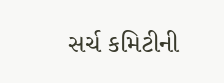સર્ચ કમિટીની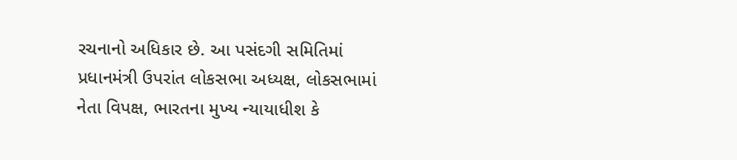રચનાનો અધિકાર છે. આ પસંદગી સમિતિમાં પ્રધાનમંત્રી ઉપરાંત લોકસભા અધ્યક્ષ, લોકસભામાં નેતા વિપક્ષ, ભારતના મુખ્ય ન્યાયાધીશ કે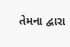તેમના દ્વારા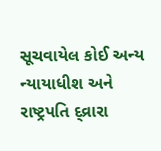સૂચવાયેલ કોઈ અન્ય ન્યાયાધીશ અને રાષ્ટ્રપતિ દ્વ્રારા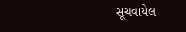સૂચવાયેલ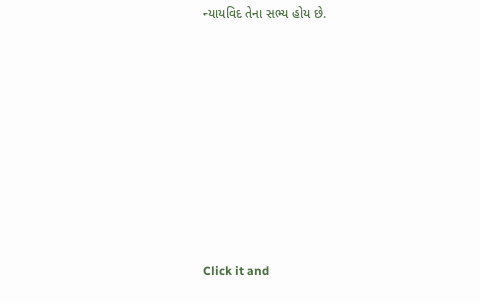ન્યાયવિદ તેના સભ્ય હોય છે.












Click it and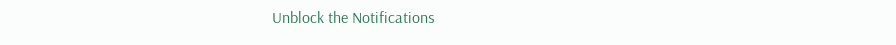Unblock the Notifications